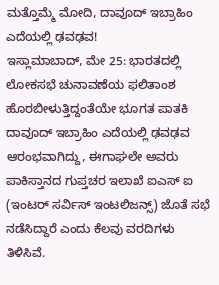ಮತ್ತೊಮ್ಮೆ ಮೋದಿ, ದಾವೂದ್ ಇಬ್ರಾಹಿಂ ಎದೆಯಲ್ಲಿ ಢವಢವ!
ಇಸ್ಲಾಮಾಬಾದ್, ಮೇ 25: ಭಾರತದಲ್ಲಿ ಲೋಕಸಭೆ ಚುನಾವಣೆಯ ಫಲಿತಾಂಶ ಹೊರಬೀಳುತ್ತಿದ್ದಂತೆಯೇ ಭೂಗತ ಪಾತಕಿ ದಾವೂದ್ ಇಬ್ರಾಹಿಂ ಎದೆಯಲ್ಲಿ ಢವಢವ ಆರಂಭವಾಗಿದ್ದು, ಈಗಾಘಲೇ ಅವರು ಪಾಕಿಸ್ತಾನದ ಗುಪ್ತಚರ ಇಲಾಖೆ ಐಎಸ್ ಐ (ಇಂಟರ್ ಸರ್ವಿಸ್ ಇಂಟಲಿಜನ್ಸ್) ಜೊತೆ ಸಭೆ ನಡೆಸಿದ್ದಾರೆ ಎಂದು ಕೆಲವು ವರದಿಗಳು ತಿಳಿಸಿವೆ.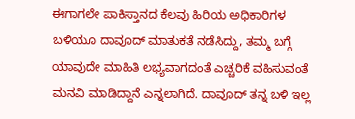ಈಗಾಗಲೇ ಪಾಕಿಸ್ತಾನದ ಕೆಲವು ಹಿರಿಯ ಅಧಿಕಾರಿಗಳ ಬಳಿಯೂ ದಾವೂದ್ ಮಾತುಕತೆ ನಡೆಸಿದ್ದು, ತಮ್ಮ ಬಗ್ಗೆ ಯಾವುದೇ ಮಾಹಿತಿ ಲಭ್ಯವಾಗದಂತೆ ಎಚ್ಚರಿಕೆ ವಹಿಸುವಂತೆ ಮನವಿ ಮಾಡಿದ್ದಾನೆ ಎನ್ನಲಾಗಿದೆ. ದಾವೂದ್ ತನ್ನ ಬಳಿ ಇಲ್ಲ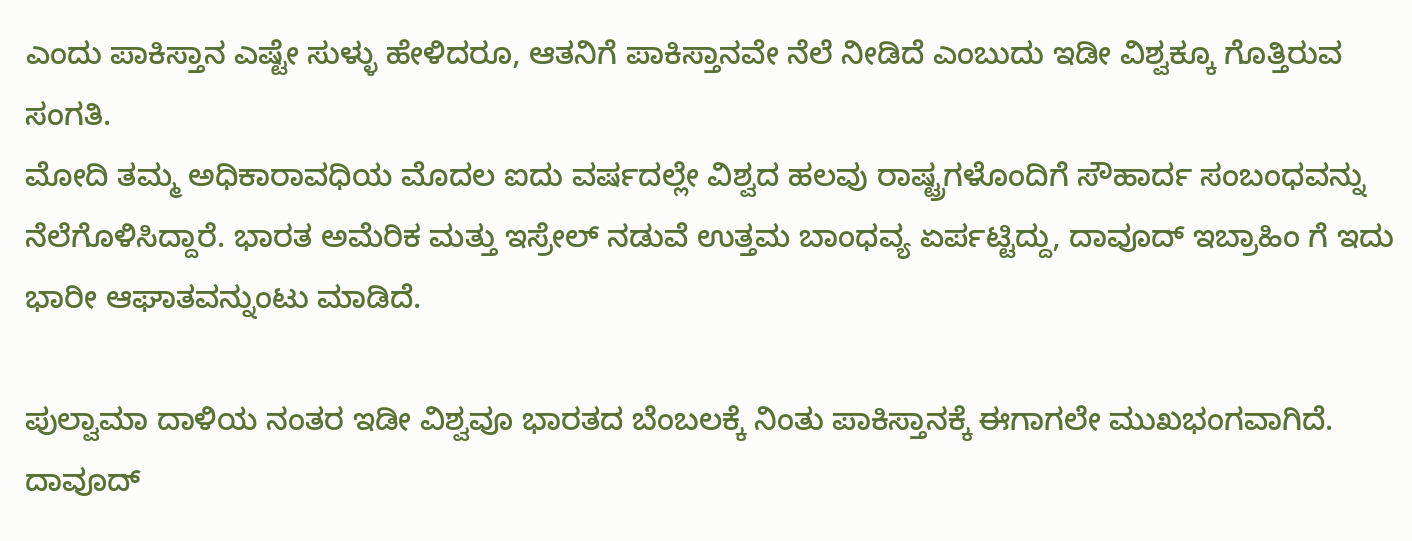ಎಂದು ಪಾಕಿಸ್ತಾನ ಎಷ್ಟೇ ಸುಳ್ಳು ಹೇಳಿದರೂ, ಆತನಿಗೆ ಪಾಕಿಸ್ತಾನವೇ ನೆಲೆ ನೀಡಿದೆ ಎಂಬುದು ಇಡೀ ವಿಶ್ವಕ್ಕೂ ಗೊತ್ತಿರುವ ಸಂಗತಿ.
ಮೋದಿ ತಮ್ಮ ಅಧಿಕಾರಾವಧಿಯ ಮೊದಲ ಐದು ವರ್ಷದಲ್ಲೇ ವಿಶ್ವದ ಹಲವು ರಾಷ್ಟ್ರಗಳೊಂದಿಗೆ ಸೌಹಾರ್ದ ಸಂಬಂಧವನ್ನು ನೆಲೆಗೊಳಿಸಿದ್ದಾರೆ. ಭಾರತ ಅಮೆರಿಕ ಮತ್ತು ಇಸ್ರೇಲ್ ನಡುವೆ ಉತ್ತಮ ಬಾಂಧವ್ಯ ಏರ್ಪಟ್ಟಿದ್ದು, ದಾವೂದ್ ಇಬ್ರಾಹಿಂ ಗೆ ಇದು ಭಾರೀ ಆಘಾತವನ್ನುಂಟು ಮಾಡಿದೆ.

ಪುಲ್ವಾಮಾ ದಾಳಿಯ ನಂತರ ಇಡೀ ವಿಶ್ವವೂ ಭಾರತದ ಬೆಂಬಲಕ್ಕೆ ನಿಂತು ಪಾಕಿಸ್ತಾನಕ್ಕೆ ಈಗಾಗಲೇ ಮುಖಭಂಗವಾಗಿದೆ. ದಾವೂದ್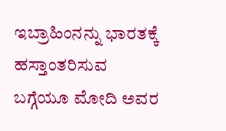ಇಬ್ರಾಹಿಂನನ್ನು ಭಾರತಕ್ಕೆ ಹಸ್ತಾಂತರಿಸುವ ಬಗ್ಗೆಯೂ ಮೋದಿ ಅವರ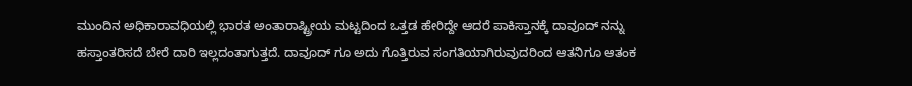ಮುಂದಿನ ಅಧಿಕಾರಾವಧಿಯಲ್ಲಿ ಭಾರತ ಅಂತಾರಾಷ್ಟ್ರೀಯ ಮಟ್ಟದಿಂದ ಒತ್ತಡ ಹೇರಿದ್ದೇ ಆದರೆ ಪಾಕಿಸ್ತಾನಕ್ಕೆ ದಾವೂದ್ ನನ್ನು ಹಸ್ತಾಂತರಿಸದೆ ಬೇರೆ ದಾರಿ ಇಲ್ಲದಂತಾಗುತ್ತದೆ. ದಾವೂದ್ ಗೂ ಅದು ಗೊತ್ತಿರುವ ಸಂಗತಿಯಾಗಿರುವುದರಿಂದ ಆತನಿಗೂ ಆತಂಕ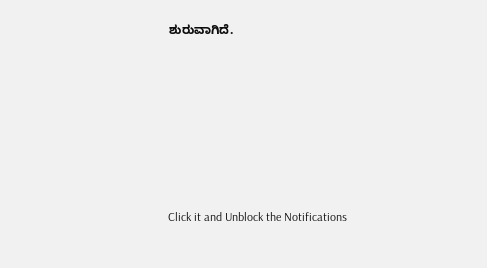ಶುರುವಾಗಿದೆ.












Click it and Unblock the Notifications